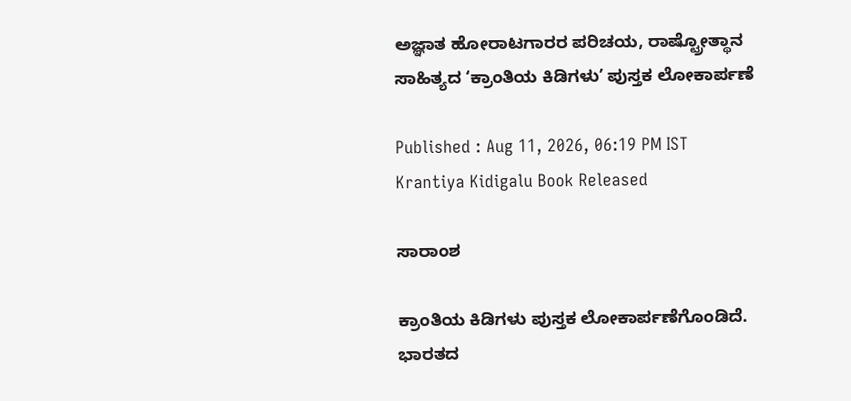ಅಜ್ಞಾತ ಹೋರಾಟಗಾರರ ಪರಿಚಯ, ರಾಷ್ಟ್ರೋತ್ಥಾನ ಸಾಹಿತ್ಯದ ‘ಕ್ರಾಂತಿಯ ಕಿಡಿಗಳುʼ ಪುಸ್ತಕ ಲೋಕಾರ್ಪಣೆ

Published : Aug 11, 2026, 06:19 PM IST
Krantiya Kidigalu Book Released

ಸಾರಾಂಶ

ಕ್ರಾಂತಿಯ ಕಿಡಿಗಳು ಪುಸ್ತಕ ಲೋಕಾರ್ಪಣೆಗೊಂಡಿದೆ. ಭಾರತದ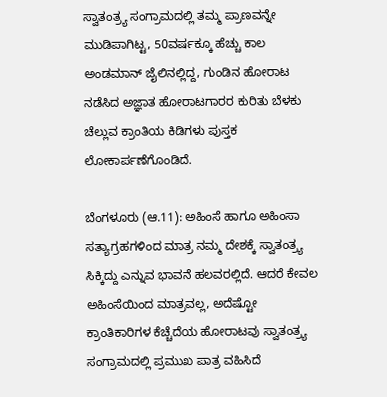ಸ್ವಾತಂತ್ರ್ಯ ಸಂಗ್ರಾಮದಲ್ಲಿ ತಮ್ಮ ಪ್ರಾಣವನ್ನೇ ಮುಡಿಪಾಗಿಟ್ಟ, 50ವರ್ಷಕ್ಕೂ ಹೆಚ್ಚು ಕಾಲ ಅಂಡಮಾನ್ ಜೈಲಿನಲ್ಲಿದ್ದ, ಗುಂಡಿನ ಹೋರಾಟ ನಡೆಸಿದ ಅಜ್ಞಾತ ಹೋರಾಟಗಾರರ ಕುರಿತು ಬೆಳಕು ಚೆಲ್ಲುವ ಕ್ರಾಂತಿಯ ಕಿಡಿಗಳು ಪುಸ್ತಕ ಲೋಕಾರ್ಪಣೆಗೊಂಡಿದೆ.

ಬೆಂಗಳೂರು (ಆ.11): ಅಹಿಂಸೆ ಹಾಗೂ ಅಹಿಂಸಾ ಸತ್ಯಾಗ್ರಹಗಳಿಂದ ಮಾತ್ರ ನಮ್ಮ ದೇಶಕ್ಕೆ ಸ್ವಾತಂತ್ರ್ಯ ಸಿಕ್ಕಿದ್ದು ಎನ್ನುವ ಭಾವನೆ ಹಲವರಲ್ಲಿದೆ. ಆದರೆ ಕೇವಲ ಅಹಿಂಸೆಯಿಂದ ಮಾತ್ರವಲ್ಲ, ಅದೆಷ್ಟೋ ಕ್ರಾಂತಿಕಾರಿಗಳ ಕೆಚ್ಚೆದೆಯ ಹೋರಾಟವು ಸ್ವಾತಂತ್ರ್ಯ ಸಂಗ್ರಾಮದಲ್ಲಿ ಪ್ರಮುಖ ಪಾತ್ರ ವಹಿಸಿದೆ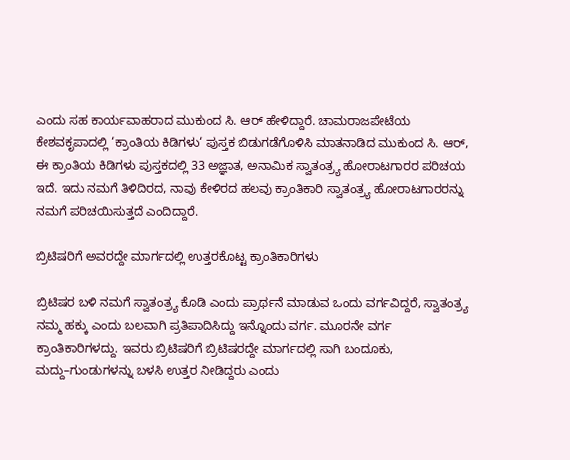ಎಂದು ಸಹ ಕಾರ್ಯವಾಹರಾದ ಮುಕುಂದ ಸಿ. ಆರ್ ಹೇಳಿದ್ದಾರೆ. ಚಾಮರಾಜಪೇಟೆಯ ಕೇಶವಕೃ‍ಪಾದಲ್ಲಿ ‘ಕ್ರಾಂತಿಯ ಕಿಡಿಗಳು‘ ಪುಸ್ತಕ ಬಿಡುಗಡೆಗೊಳಿಸಿ ಮಾತನಾಡಿದ ಮುಕುಂದ ಸಿ. ಆರ್, ಈ ಕ್ರಾಂತಿಯ ಕಿಡಿಗಳು ಪುಸ್ತಕದಲ್ಲಿ 33 ಅಜ್ಞಾತ, ಅನಾಮಿಕ ಸ್ವಾತಂತ್ರ್ಯ ಹೋರಾಟಗಾರರ ಪರಿಚಯ ಇದೆ. ಇದು ನಮಗೆ ತಿಳಿದಿರದ, ನಾವು ಕೇಳಿರದ ಹಲವು ಕ್ರಾಂತಿಕಾರಿ ಸ್ವಾತಂತ್ರ್ಯ ಹೋರಾಟಗಾರರನ್ನು ನಮಗೆ ಪರಿಚಯಿಸುತ್ತದೆ ಎಂದಿದ್ದಾರೆ.

ಬ್ರಿಟಿಷರಿಗೆ ಅವರದ್ದೇ ಮಾರ್ಗದಲ್ಲಿ ಉತ್ತರಕೊಟ್ಟ ಕ್ರಾಂತಿಕಾರಿಗಳು

ಬ್ರಿಟಿಷರ ಬಳಿ ನಮಗೆ ಸ್ವಾತಂತ್ರ್ಯ ಕೊಡಿ ಎಂದು ಪ್ರಾರ್ಥನೆ ಮಾಡುವ ಒಂದು ವರ್ಗವಿದ್ದರೆ, ಸ್ವಾತಂತ್ರ್ಯ ನಮ್ಮ ಹಕ್ಕು ಎಂದು ಬಲವಾಗಿ ಪ್ರತಿಪಾದಿಸಿದ್ದು ಇನ್ನೊಂದು ವರ್ಗ. ಮೂರನೇ ವರ್ಗ ಕ್ರಾಂತಿಕಾರಿಗಳದ್ದು. ಇವರು ಬ್ರಿಟಿಷರಿಗೆ ಬ್ರಿಟಿಷರದ್ದೇ ಮಾರ್ಗದಲ್ಲಿ ಸಾಗಿ ಬಂದೂಕು, ಮದ್ದು–ಗುಂಡುಗಳನ್ನು ಬಳಸಿ ಉತ್ತರ ನೀಡಿದ್ದರು ಎಂದು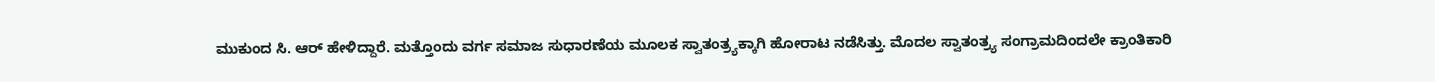ಮುಕುಂದ ಸಿ. ಆರ್ ಹೇಳಿದ್ದಾರೆ. ಮತ್ತೊಂದು ವರ್ಗ ಸಮಾಜ ಸುಧಾರಣೆಯ ಮೂಲಕ ಸ್ವಾತಂತ್ರ್ಯಕ್ಕಾಗಿ ಹೋರಾಟ ನಡೆಸಿತ್ತು. ಮೊದಲ ಸ್ವಾತಂತ್ರ್ಯ ಸಂಗ್ರಾಮದಿಂದಲೇ ಕ್ರಾಂತಿಕಾರಿ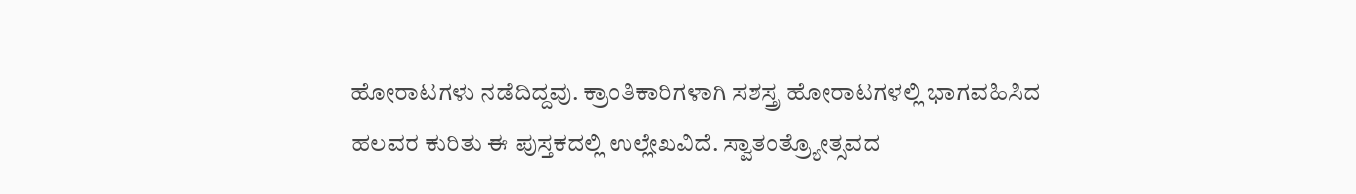ಹೋರಾಟಗಳು ನಡೆದಿದ್ದವು. ಕ್ರಾಂತಿಕಾರಿಗಳಾಗಿ ಸಶಸ್ತ್ರ ಹೋರಾಟಗಳಲ್ಲಿ ಭಾಗವಹಿಸಿದ ಹಲವರ ಕುರಿತು ಈ ಪುಸ್ತಕದಲ್ಲಿ ಉಲ್ಲೇಖವಿದೆ. ಸ್ವಾತಂತ್ರ್ಯೋತ್ಸವದ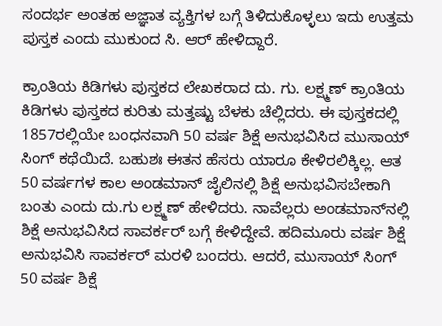ಸಂದರ್ಭ ಅಂತಹ ಅಜ್ಞಾತ ವ್ಯಕ್ತಿಗಳ ಬಗ್ಗೆ ತಿಳಿದುಕೊಳ್ಳಲು ಇದು ಉತ್ತಮ ಪುಸ್ತಕ ಎಂದು ಮುಕುಂದ ಸಿ. ಆರ್ ಹೇಳಿದ್ದಾರೆ.

ಕ್ರಾಂತಿಯ ಕಿಡಿಗಳು ಪುಸ್ತಕದ ಲೇಖಕರಾದ ದು. ಗು. ಲಕ್ಷ್ಮಣ್ ಕ್ರಾಂತಿಯ ಕಿಡಿಗಳು ಪುಸ್ತಕದ ಕುರಿತು ಮತ್ತಷ್ಟು ಬೆಳಕು ಚೆಲ್ಲಿದರು. ಈ ಪುಸ್ತಕದಲ್ಲಿ 1857ರಲ್ಲಿಯೇ ಬಂಧನವಾಗಿ 50 ವರ್ಷ ಶಿಕ್ಷೆ ಅನುಭವಿಸಿದ ಮುಸಾಯ್‌ ಸಿಂಗ್‌ ಕಥೆಯಿದೆ. ಬಹುಶಃ ಈತನ ಹೆಸರು ಯಾರೂ ಕೇಳಿರಲಿಕ್ಕಿಲ್ಲ. ಆತ 50 ವರ್ಷಗಳ ಕಾಲ ಅಂಡಮಾನ್‌ ಜೈಲಿನಲ್ಲಿ ಶಿಕ್ಷೆ ಅನುಭವಿಸಬೇಕಾಗಿ ಬಂತು ಎಂದು ದು.ಗು ಲಕ್ಷ್ಮಣ್ ಹೇಳಿದರು. ನಾವೆಲ್ಲರು ಅಂಡಮಾನ್‌ನಲ್ಲಿ ಶಿಕ್ಷೆ ಅನುಭವಿಸಿದ ಸಾವರ್ಕರ್‌ ಬಗ್ಗೆ ಕೇಳಿದ್ದೇವೆ. ಹದಿಮೂರು ವರ್ಷ ಶಿಕ್ಷೆ ಅನುಭವಿಸಿ ಸಾವರ್ಕರ್‌ ಮರಳಿ ಬಂದರು. ಆದರೆ, ಮುಸಾಯ್‌ ಸಿಂಗ್‌ 50 ವರ್ಷ ಶಿಕ್ಷೆ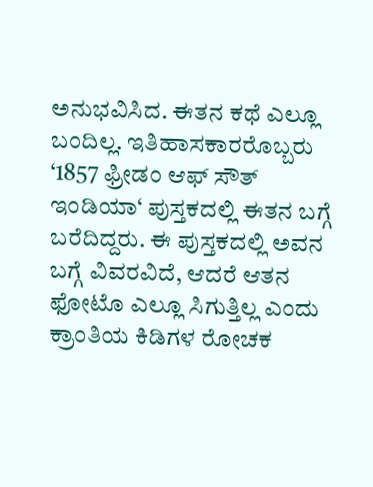ಅನುಭವಿಸಿದ. ಈತನ ಕಥೆ ಎಲ್ಲೂ ಬಂದಿಲ್ಲ. ಇತಿಹಾಸಕಾರರೊಬ್ಬರು ‘1857 ಫ್ರೀಡಂ ಆಫ್‌ ಸೌತ್‌ ಇಂಡಿಯಾ‘ ಪುಸ್ತಕದಲ್ಲಿ ಈತನ ಬಗ್ಗೆ ಬರೆದಿದ್ದರು. ಈ ಪುಸ್ತಕದಲ್ಲಿ ಅವನ ಬಗ್ಗೆ ವಿವರವಿದೆ, ಆದರೆ ಆತನ ಫೋಟೊ ಎಲ್ಲೂ ಸಿಗುತ್ತಿಲ್ಲ ಎಂದು ಕ್ರಾಂತಿಯ ಕಿಡಿಗಳ ರೋಚಕ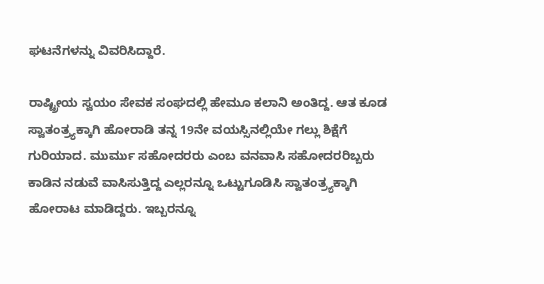ಘಟನೆಗಳನ್ನು ವಿವರಿಸಿದ್ದಾರೆ.

ರಾಷ್ಟ್ರೀಯ ಸ್ವಯಂ ಸೇವಕ ಸಂಘದಲ್ಲಿ ಹೇಮೂ ಕಲಾನಿ ಅಂತಿದ್ದ. ಆತ ಕೂಡ ಸ್ವಾತಂತ್ರ್ಯಕ್ಕಾಗಿ ಹೋರಾಡಿ ತನ್ನ 19ನೇ ವಯಸ್ಸಿನಲ್ಲಿಯೇ ಗಲ್ಲು ಶಿಕ್ಷೆಗೆ ಗುರಿಯಾದ. ಮುರ್ಮು ಸಹೋದರರು ಎಂಬ ವನವಾಸಿ ಸಹೋದರರಿಬ್ಬರು ಕಾಡಿನ ನಡುವೆ ವಾಸಿಸುತ್ತಿದ್ದ ಎಲ್ಲರನ್ನೂ ಒಟ್ಟುಗೂಡಿಸಿ ಸ್ವಾತಂತ್ರ್ಯಕ್ಕಾಗಿ ಹೋರಾಟ ಮಾಡಿದ್ದರು. ಇಬ್ಬರನ್ನೂ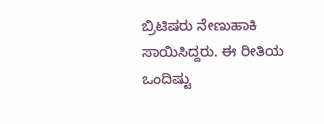ಬ್ರಿಟಿಷರು ನೇಣುಹಾಕಿ ಸಾಯಿಸಿದ್ದರು. ಈ ರೀತಿಯ ಒಂದಿಷ್ಟು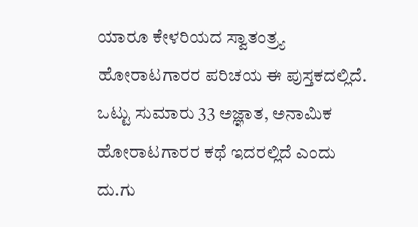ಯಾರೂ ಕೇಳರಿಯದ ಸ್ವಾತಂತ್ರ್ಯ ಹೋರಾಟಗಾರರ ಪರಿಚಯ ಈ ಪುಸ್ತಕದಲ್ಲಿದೆ. ಒಟ್ಟು ಸುಮಾರು 33 ಅಜ್ಞಾತ, ಅನಾಮಿಕ ಹೋರಾಟಗಾರರ ಕಥೆ ಇದರಲ್ಲಿದೆ ಎಂದು ದು.ಗು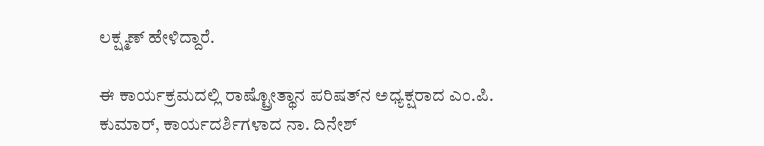ಲಕ್ಷ್ಮಣ್ ಹೇಳಿದ್ದಾರೆ.

ಈ ಕಾರ್ಯಕ್ರಮದಲ್ಲಿ ರಾಷ್ಟ್ರೋತ್ಥಾನ ಪರಿಷತ್‌ನ ಅಧ್ಯಕ್ಷರಾದ ಎಂ.ಪಿ. ಕುಮಾರ್‌, ಕಾರ್ಯದರ್ಶಿಗಳಾದ ನಾ. ದಿನೇಶ್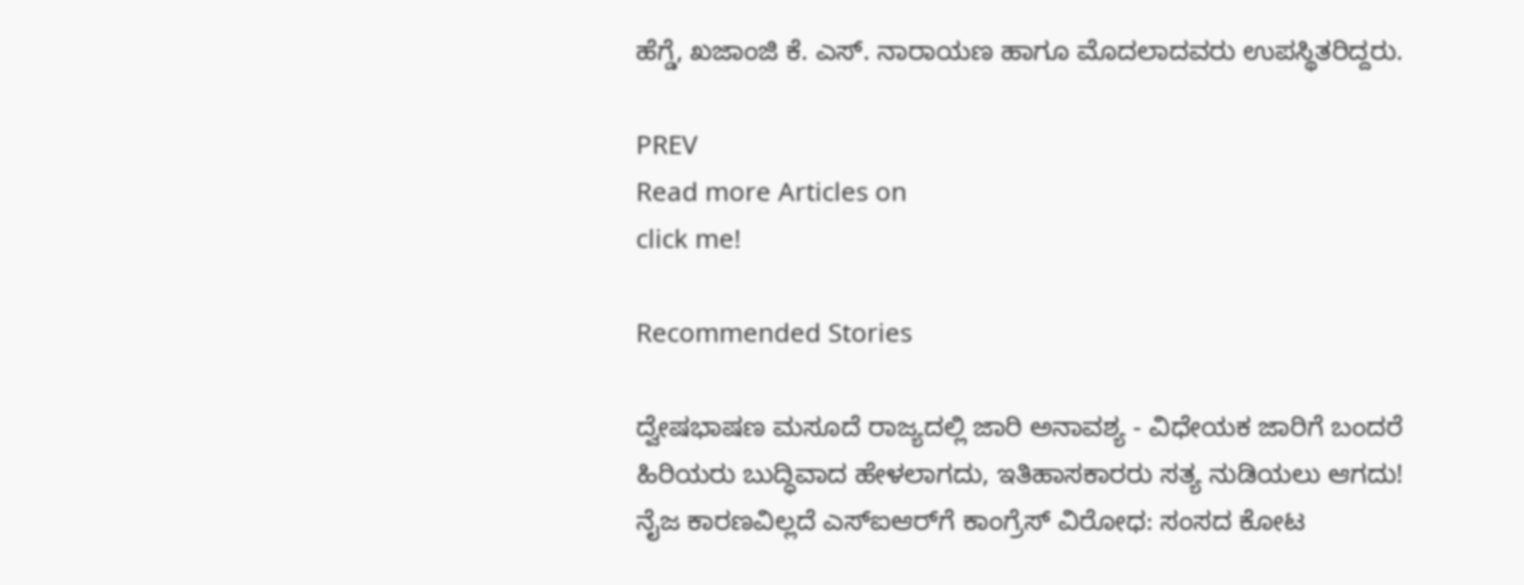ಹೆಗ್ಡೆ, ಖಜಾಂಜಿ ಕೆ. ಎಸ್‌. ನಾರಾಯಣ ಹಾಗೂ ಮೊದಲಾದವರು ಉಪಸ್ಥಿತರಿದ್ದರು.

PREV
Read more Articles on
click me!

Recommended Stories

ದ್ವೇಷಭಾಷಣ ಮಸೂದೆ ರಾಜ್ಯದಲ್ಲಿ ಜಾರಿ ಅನಾವಶ್ಯ - ವಿಧೇಯಕ ಜಾರಿಗೆ ಬಂದರೆ ಹಿರಿಯರು ಬುದ್ಧಿವಾದ ಹೇಳಲಾಗದು, ಇತಿಹಾಸಕಾರರು ಸತ್ಯ ನುಡಿಯಲು ಆಗದು!
ನೈಜ ಕಾರಣವಿಲ್ಲದೆ ಎಸ್‌ಐಆರ್‌ಗೆ ಕಾಂಗ್ರೆಸ್‌ ವಿರೋಧ: ಸಂಸದ ಕೋಟ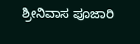ಶ್ರೀನಿವಾಸ ಪೂಜಾರಿ